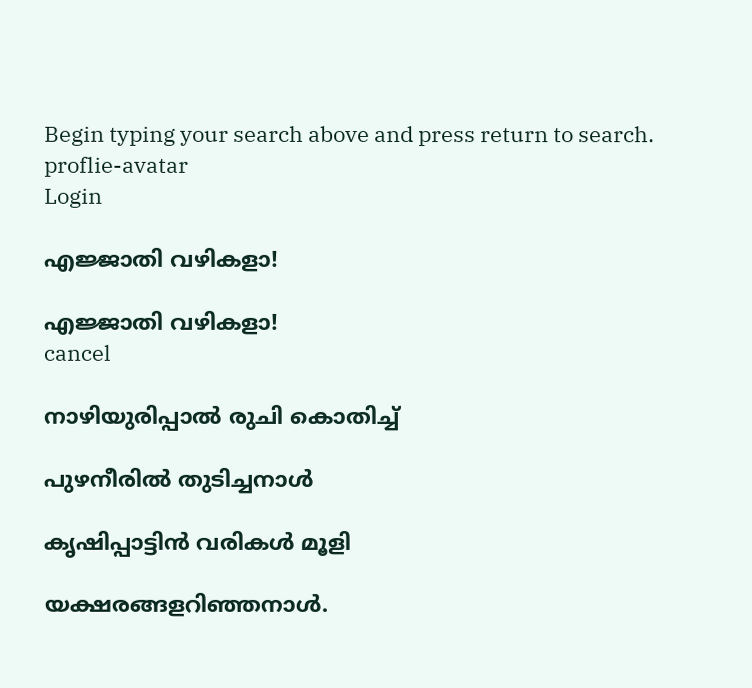Begin typing your search above and press return to search.
proflie-avatar
Login

എജ്ജാതി വഴികളാ!

എജ്ജാതി വഴികളാ!
cancel

നാഴിയുരിപ്പാൽ രുചി കൊതിച്ച്

പുഴനീരിൽ തുടിച്ചനാൾ

കൃഷിപ്പാട്ടിൻ വരികൾ മൂളി

യക്ഷരങ്ങളറിഞ്ഞനാൾ.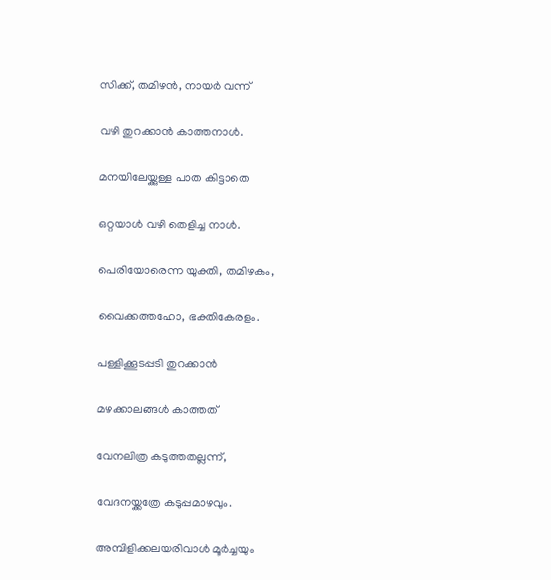സിക്ക്, തമിഴൻ, നായർ വന്ന്

വഴി തുറക്കാൻ കാത്തനാൾ.

മനയിലേയ്ക്കുള്ള പാത കിട്ടാതെ

ഒറ്റയാൾ വഴി തെളിച്ച നാൾ.

പെരിയോരെന്ന യുക്തി, തമിഴകം,

വൈക്കത്തഹോ, ഭക്തികേരളം.

പള്ളിക്കൂടപ്പടി തുറക്കാൻ

മഴക്കാലങ്ങൾ കാത്തത്

വേനലിത്ര കടുത്തതല്ലന്ന്,

വേദനയ്ക്കത്രേ കടുപ്പമാഴവും.

അമ്പിളിക്കലയരിവാൾ മൂർച്ചയും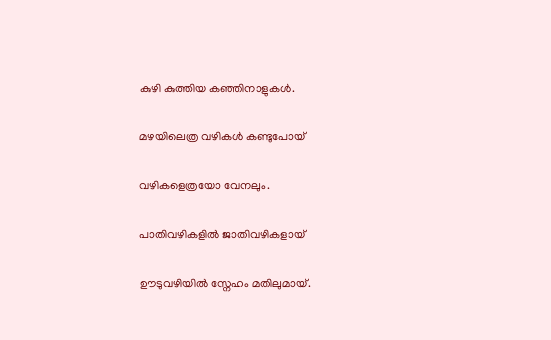കുഴി കുത്തിയ കഞ്ഞിനാളുകൾ.

മഴയിലെത്ര വഴികൾ കണ്ടുപോയ്

വഴികളെത്രയോ വേനലും.

പാതിവഴികളിൽ ജാതിവഴികളായ്

ഊടുവഴിയിൽ സ്നേഹം മതിലുമായ്.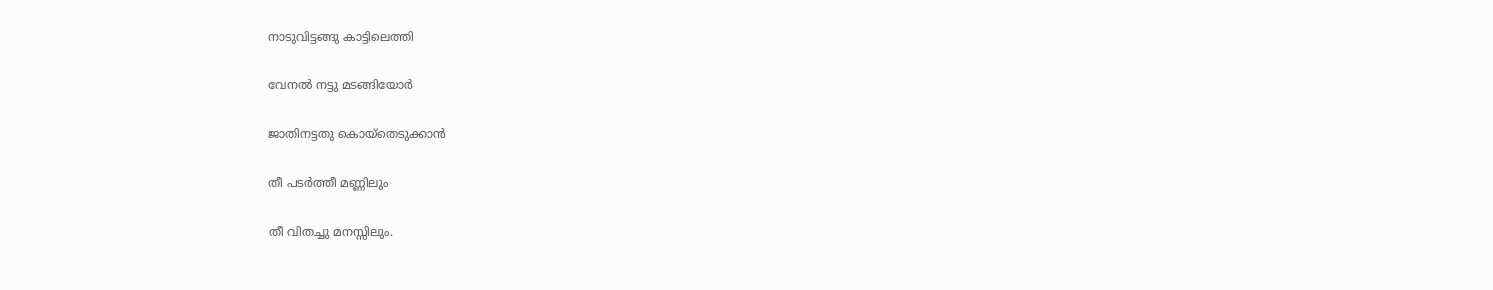നാടുവിട്ടങ്ങു കാട്ടിലെത്തി

വേനൽ നട്ടു മടങ്ങിയോർ

ജാതിനട്ടതു കൊയ്തെടുക്കാൻ

തീ പടർത്തീ മണ്ണിലും

തീ വിതച്ചു മനസ്സിലും.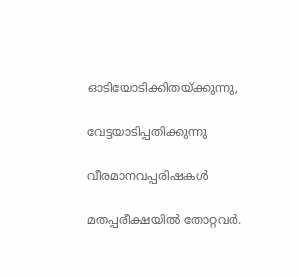ഓടിയോടിക്കിതയ്ക്കുന്നു,

വേട്ടയാടിപ്പതിക്കുന്നു

വീരമാനവപ്പരിഷകൾ

മതപ്പരീക്ഷയിൽ തോറ്റവർ.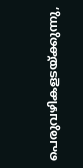പെരുവഴികളടയ്ക്കുന്നു,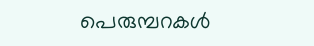പെരുമ്പറകൾ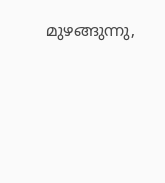മുഴങ്ങുന്നു,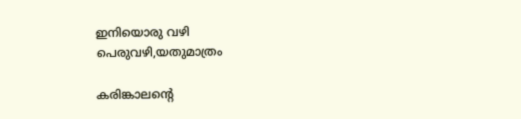ഇനിയൊരു വഴി പെരുവഴി,യതുമാത്രം

കരിങ്കാലന്റെ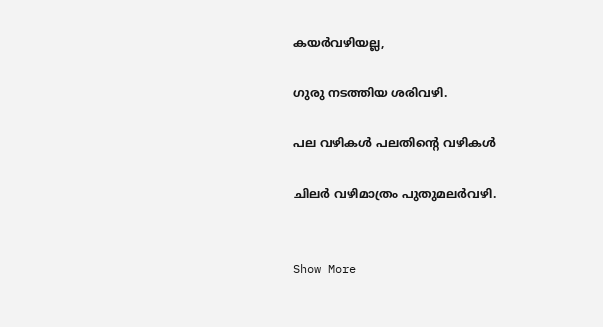കയർവഴിയല്ല,

ഗുരു നടത്തിയ ശരിവഴി.

പല വഴികൾ പലതിന്റെ വഴികൾ

ചിലർ വഴിമാത്രം പുതുമലർവഴി.


Show More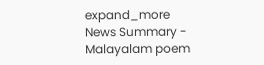expand_more
News Summary - Malayalam poem